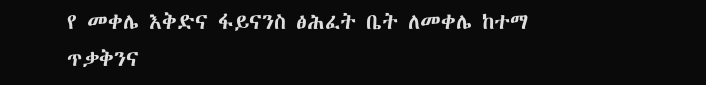የ መቀሌ እቅድና ፋይናንስ ፅሕፈት ቤት ለመቀሌ ከተማ ጥቃቅንና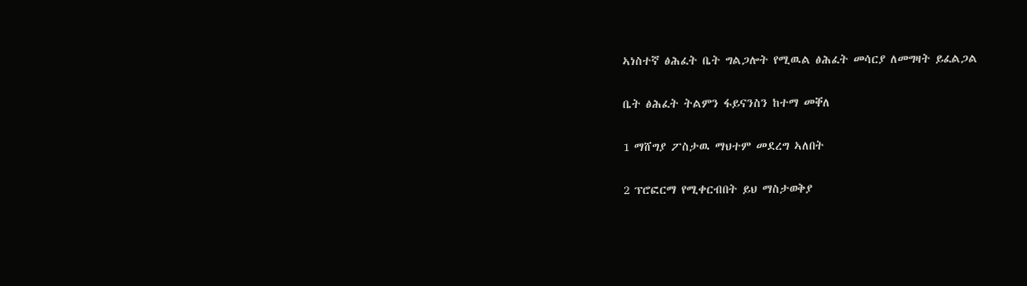ኣነስተኛ ፅሕፈት ቤት ግልጋሎት የሚዉል ፅሕፈት መሳርያ ለመግዛት ይፈልጋል

ቤት ፅሕፈት ትልምን ፋይናንስን ከተማ መቐለ

1 ማሸግያ ፖስታዉ ማህተም መደረግ ኣለበት

2 ፕሮፎርማ የሚቀርብበት ይህ ማስታወቅያ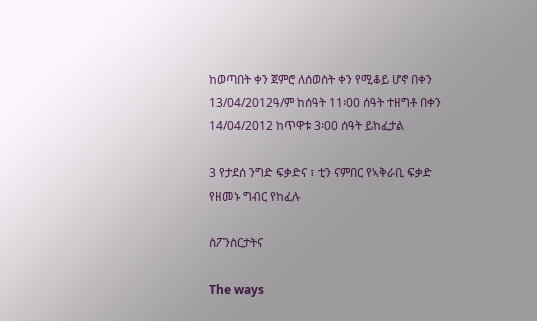ከወጣበት ቀን ጀምሮ ለሰወስት ቀን የሚቆይ ሆኖ በቀን 13/04/2012ዓ/ም ከሰዓት 11፡00 ሰዓት ተዘግቶ በቀን 14/04/2012 ከጥዋቱ 3፡00 ሰዓት ይከፈታል

3 የታደሰ ንግድ ፍቃድና ፣ ቲን ናምበር የኣቅራቢ ፍቃድ የዘመኑ ግብር የከፈሉ

ስፖንስርታትና

The ways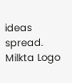ideas spread.
Milkta Logo